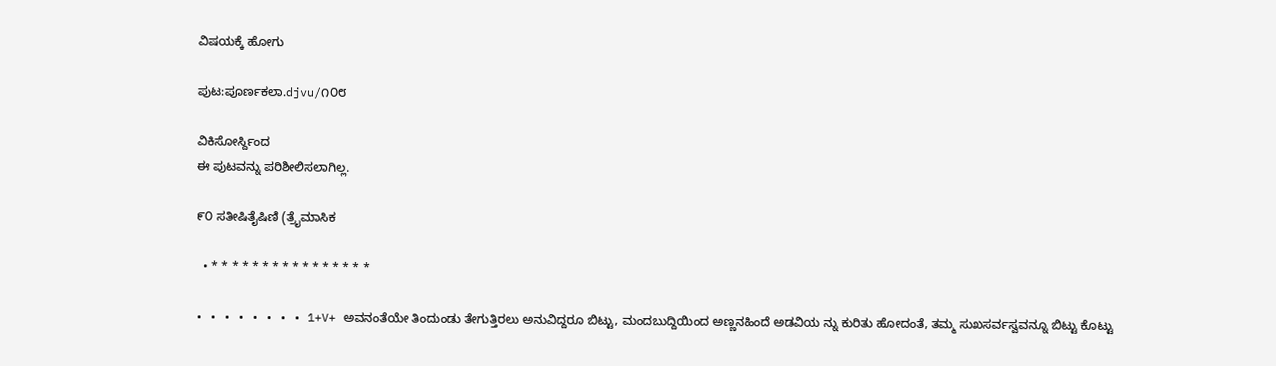ವಿಷಯಕ್ಕೆ ಹೋಗು

ಪುಟ:ಪೂರ್ಣಕಲಾ.djvu/೧೦೮

ವಿಕಿಸೋರ್ಸ್ದಿಂದ
ಈ ಪುಟವನ್ನು ಪರಿಶೀಲಿಸಲಾಗಿಲ್ಲ.

೯೦ ಸತೀಷಿತೈಷಿಣಿ (ತ್ರೈಮಾಸಿಕ

  • * * * * * * * * * * * * * * * *

• • • • • • • • 1+V+ ಅವನಂತೆಯೇ ತಿಂದುಂಡು ತೇಗುತ್ತಿರಲು ಅನುವಿದ್ದರೂ ಬಿಟ್ಟು, ಮಂದಬುದ್ದಿಯಿಂದ ಅಣ್ಣನಹಿಂದೆ ಅಡವಿಯ ನ್ನು ಕುರಿತು ಹೋದಂತೆ, ತಮ್ಮ ಸುಖಸರ್ವಸ್ವವನ್ನೂ ಬಿಟ್ಟು ಕೊಟ್ಟು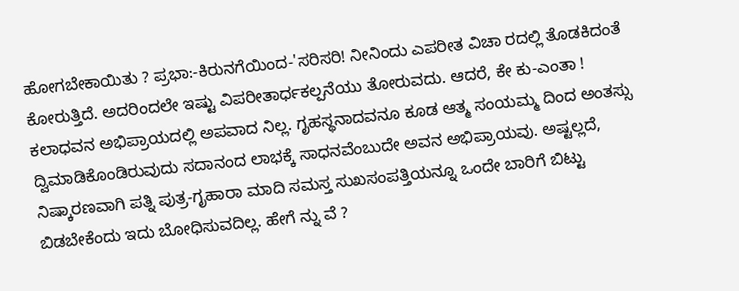ಹೋಗಬೇಕಾಯಿತು ? ಪ್ರಭಾ:-ಕಿರುನಗೆಯಿಂದ-'ಸರಿಸರಿ! ನೀನಿಂದು ಎಪರೀತ ವಿಚಾ ರದಲ್ಲಿ ತೊಡಕಿದಂತೆ ಕೋರುತ್ತಿದೆ. ಅದರಿಂದಲೇ ಇಷ್ಟು ವಿಪರೀತಾರ್ಧಕಲ್ಪನೆಯು ತೋರುವದು. ಆದರೆ, ಕೇ ಕು-ಎಂತಾ ! ಕಲಾಧವನ ಅಭಿಪ್ರಾಯದಲ್ಲಿ ಅಪವಾದ ನಿಲ್ಲ. ಗೃಹಸ್ಥನಾದವನೂ ಕೂಡ ಆತ್ಮ ಸಂಯಮ್ಮ ದಿಂದ ಅಂತಸ್ಸು ದ್ವಿಮಾಡಿಕೊಂಡಿರುವುದು ಸದಾನಂದ ಲಾಭಕ್ಕೆ ಸಾಧನವೆಂಬುದೇ ಅವನ ಅಭಿಪ್ರಾಯವು. ಅಷ್ಟಲ್ಲದೆ, ನಿಷ್ಕಾರಣವಾಗಿ ಪತ್ನಿ ಪುತ್ರ-ಗೃಹಾರಾ ಮಾದಿ ಸಮಸ್ತ ಸುಖಸಂಪತ್ತಿಯನ್ನೂ ಒಂದೇ ಬಾರಿಗೆ ಬಿಟ್ಟು ಬಿಡಬೇಕೆಂದು ಇದು ಬೋಧಿಸುವದಿಲ್ಲ. ಹೇಗೆ ನ್ನು ವೆ ?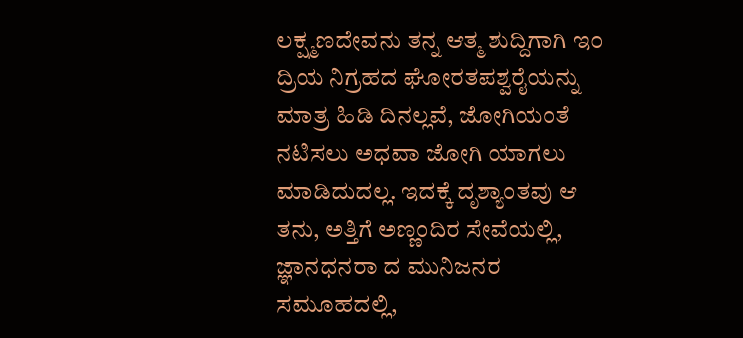ಲಕ್ಷ್ಮಣದೇವನು ತನ್ನ ಆತ್ಮ ಶುದ್ದಿಗಾಗಿ ಇ೦ ದ್ರಿಯ ನಿಗ್ರಹದ ಘೋರತಪಶ್ವರೈಯನ್ನು ಮಾತ್ರ ಹಿಡಿ ದಿನಲ್ಲವೆ, ಜೋಗಿಯಂತೆ ನಟಿಸಲು ಅಧವಾ ಜೋಗಿ ಯಾಗಲು ಮಾಡಿದುದಲ್ಲ. ಇದಕ್ಕೆ ದೃಶ್ಯಾಂತವು ಆ ತನು, ಅತ್ತಿಗೆ ಅಣ್ಣಂದಿರ ಸೇವೆಯಲ್ಲಿ, ಜ್ಞಾನಧನರಾ ದ ಮುನಿಜನರ ಸಮೂಹದಲ್ಲಿ,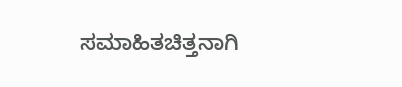ಸಮಾಹಿತಚಿತ್ತನಾಗಿ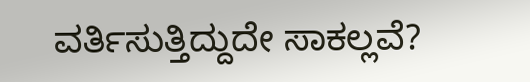ವರ್ತಿಸುತ್ತಿದ್ದುದೇ ಸಾಕಲ್ಲವೆ?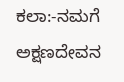ಕಲಾ:-ನಮಗೆ ಅಕ್ಷಣದೇವನ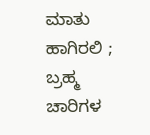ಮಾತು ಹಾಗಿರಲಿ ; ಬ್ರಹ್ಮ ಚಾರಿಗಳ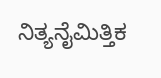ನಿತ್ಯನೈಮಿತ್ತಿಕ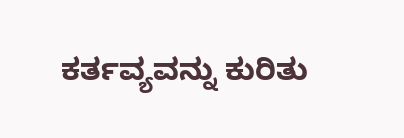ಕರ್ತವ್ಯವನ್ನು ಕುರಿತು